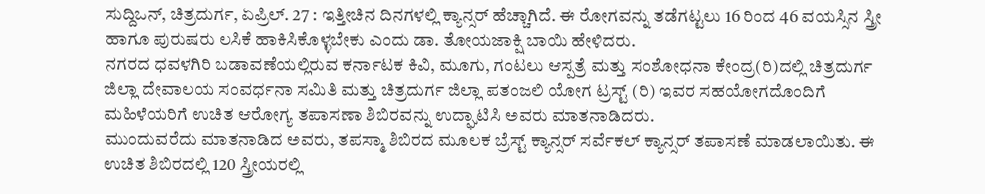ಸುದ್ದಿಒನ್, ಚಿತ್ರದುರ್ಗ, ಏಪ್ರಿಲ್. 27 : ಇತ್ತೀಚಿನ ದಿನಗಳಲ್ಲಿ ಕ್ಯಾನ್ಸರ್ ಹೆಚ್ಚಾಗಿದೆ. ಈ ರೋಗವನ್ನು ತಡೆಗಟ್ಟಲು 16 ರಿಂದ 46 ವಯಸ್ಸಿನ ಸ್ತ್ರೀ ಹಾಗೂ ಪುರುಷರು ಲಸಿಕೆ ಹಾಕಿಸಿಕೊಳ್ಳಬೇಕು ಎಂದು ಡಾ. ತೋಯಜಾಕ್ಷಿ ಬಾಯಿ ಹೇಳಿದರು.
ನಗರದ ಧವಳಗಿರಿ ಬಡಾವಣೆಯಲ್ಲಿರುವ ಕರ್ನಾಟಕ ಕಿವಿ, ಮೂಗು, ಗಂಟಲು ಆಸ್ಪತ್ರೆ ಮತ್ತು ಸಂಶೋಧನಾ ಕೇಂದ್ರ(ರಿ)ದಲ್ಲಿ ಚಿತ್ರದುರ್ಗ ಜಿಲ್ಲಾ ದೇವಾಲಯ ಸಂವರ್ಧನಾ ಸಮಿತಿ ಮತ್ತು ಚಿತ್ರದುರ್ಗ ಜಿಲ್ಲಾ ಪತಂಜಲಿ ಯೋಗ ಟ್ರಸ್ಟ್ (ರಿ) ಇವರ ಸಹಯೋಗದೊಂದಿಗೆ ಮಹಿಳೆಯರಿಗೆ ಉಚಿತ ಆರೋಗ್ಯ ತಪಾಸಣಾ ಶಿಬಿರವನ್ನು ಉದ್ಘಾಟಿಸಿ ಅವರು ಮಾತನಾಡಿದರು.
ಮುಂದುವರೆದು ಮಾತನಾಡಿದ ಅವರು, ತಪಸ್ಮಾ ಶಿಬಿರದ ಮೂಲಕ ಬ್ರೆಸ್ಟ್ ಕ್ಯಾನ್ಸರ್ ಸರ್ವೆಕಲ್ ಕ್ಯಾನ್ಸರ್ ತಪಾಸಣೆ ಮಾಡಲಾಯಿತು. ಈ ಉಚಿತ ಶಿಬಿರದಲ್ಲಿ 120 ಸ್ತ್ರೀಯರಲ್ಲಿ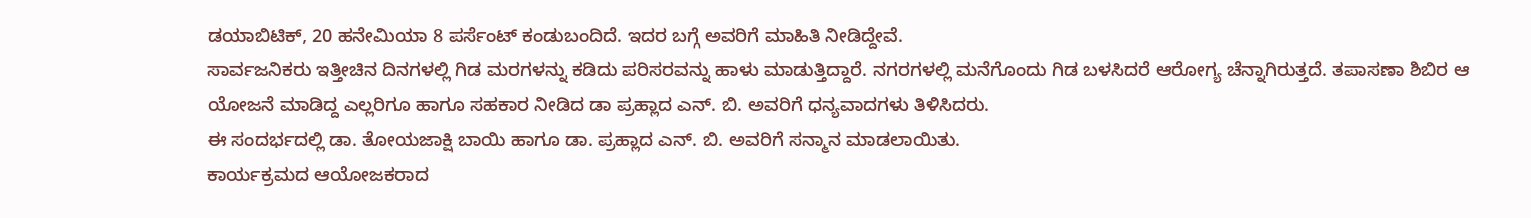ಡಯಾಬಿಟಿಕ್, 20 ಹನೇಮಿಯಾ 8 ಪರ್ಸೆಂಟ್ ಕಂಡುಬಂದಿದೆ. ಇದರ ಬಗ್ಗೆ ಅವರಿಗೆ ಮಾಹಿತಿ ನೀಡಿದ್ದೇವೆ.
ಸಾರ್ವಜನಿಕರು ಇತ್ತೀಚಿನ ದಿನಗಳಲ್ಲಿ ಗಿಡ ಮರಗಳನ್ನು ಕಡಿದು ಪರಿಸರವನ್ನು ಹಾಳು ಮಾಡುತ್ತಿದ್ದಾರೆ. ನಗರಗಳಲ್ಲಿ ಮನೆಗೊಂದು ಗಿಡ ಬಳಸಿದರೆ ಆರೋಗ್ಯ ಚೆನ್ನಾಗಿರುತ್ತದೆ. ತಪಾಸಣಾ ಶಿಬಿರ ಆ ಯೋಜನೆ ಮಾಡಿದ್ದ ಎಲ್ಲರಿಗೂ ಹಾಗೂ ಸಹಕಾರ ನೀಡಿದ ಡಾ ಪ್ರಹ್ಲಾದ ಎನ್. ಬಿ. ಅವರಿಗೆ ಧನ್ಯವಾದಗಳು ತಿಳಿಸಿದರು.
ಈ ಸಂದರ್ಭದಲ್ಲಿ ಡಾ. ತೋಯಜಾಕ್ಷಿ ಬಾಯಿ ಹಾಗೂ ಡಾ. ಪ್ರಹ್ಲಾದ ಎನ್. ಬಿ. ಅವರಿಗೆ ಸನ್ಮಾನ ಮಾಡಲಾಯಿತು.
ಕಾರ್ಯಕ್ರಮದ ಆಯೋಜಕರಾದ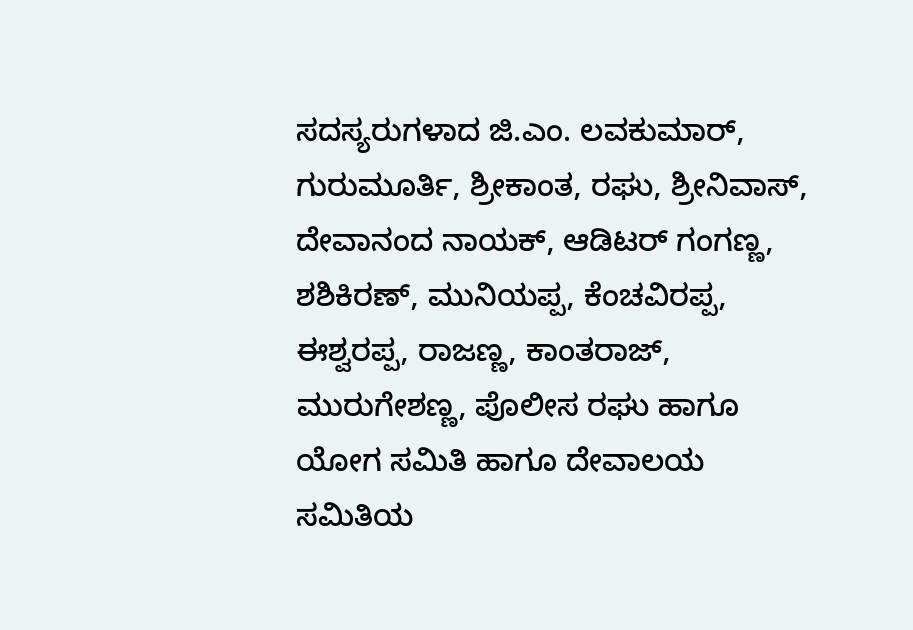ಸದಸ್ಯರುಗಳಾದ ಜಿ.ಎಂ. ಲವಕುಮಾರ್, ಗುರುಮೂರ್ತಿ, ಶ್ರೀಕಾಂತ, ರಘು, ಶ್ರೀನಿವಾಸ್, ದೇವಾನಂದ ನಾಯಕ್, ಆಡಿಟರ್ ಗಂಗಣ್ಣ, ಶಶಿಕಿರಣ್, ಮುನಿಯಪ್ಪ, ಕೆಂಚವಿರಪ್ಪ, ಈಶ್ವರಪ್ಪ, ರಾಜಣ್ಣ, ಕಾಂತರಾಜ್, ಮುರುಗೇಶಣ್ಣ, ಪೊಲೀಸ ರಘು ಹಾಗೂ ಯೋಗ ಸಮಿತಿ ಹಾಗೂ ದೇವಾಲಯ ಸಮಿತಿಯ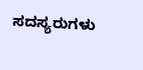ಸದಸ್ಯರುಗಳು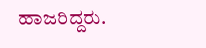ಹಾಜರಿದ್ದರು.